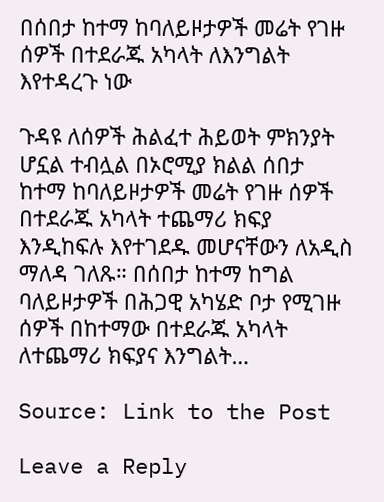በሰበታ ከተማ ከባለይዞታዎች መሬት የገዙ ሰዎች በተደራጁ አካላት ለእንግልት እየተዳረጉ ነው

ጉዳዩ ለሰዎች ሕልፈተ ሕይወት ምክንያት ሆኗል ተብሏል በኦሮሚያ ክልል ሰበታ ከተማ ከባለይዞታዎች መሬት የገዙ ሰዎች በተደራጁ አካላት ተጨማሪ ክፍያ እንዲከፍሉ እየተገደዱ መሆናቸውን ለአዲስ ማለዳ ገለጹ። በሰበታ ከተማ ከግል ባለይዞታዎች በሕጋዊ አካሄድ ቦታ የሚገዙ ሰዎች በከተማው በተደራጁ አካላት ለተጨማሪ ክፍያና እንግልት…

Source: Link to the Post

Leave a Reply